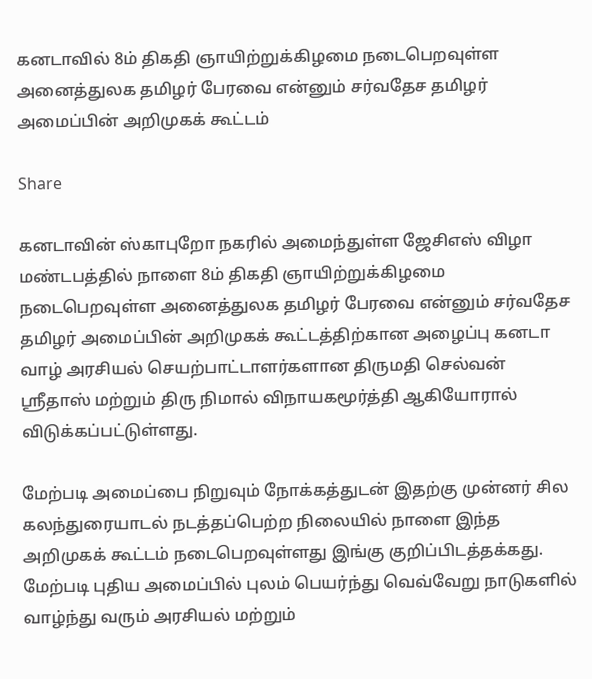கனடாவில் 8ம் திகதி ஞாயிற்றுக்கிழமை நடைபெறவுள்ள அனைத்துலக தமிழர் பேரவை என்னும் சர்வதேச தமிழர் அமைப்பின் அறிமுகக் கூட்டம்

Share

கனடாவின் ஸ்காபுறோ நகரில் அமைந்துள்ள ஜேசிஎஸ் விழா மண்டபத்தில் நாளை 8ம் திகதி ஞாயிற்றுக்கிழமை நடைபெறவுள்ள அனைத்துலக தமிழர் பேரவை என்னும் சர்வதேச தமிழர் அமைப்பின் அறிமுகக் கூட்டத்திற்கான அழைப்பு கனடா வாழ் அரசியல் செயற்பாட்டாளர்களான திருமதி செல்வன் ஶ்ரீதாஸ் மற்றும் திரு நிமால் விநாயகமூர்த்தி ஆகியோரால் விடுக்கப்பட்டுள்ளது.

மேற்படி அமைப்பை நிறுவும் நோக்கத்துடன் இதற்கு முன்னர் சில கலந்துரையாடல் நடத்தப்பெற்ற நிலையில் நாளை இந்த அறிமுகக் கூட்டம் நடைபெறவுள்ளது இங்கு குறிப்பிடத்தக்கது. மேற்படி புதிய அமைப்பில் புலம் பெயர்ந்து வெவ்வேறு நாடுகளில் வாழ்ந்து வரும் அரசியல் மற்றும்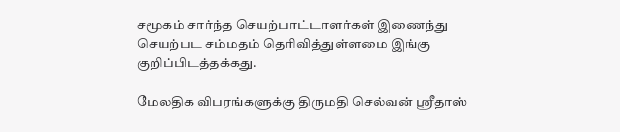சமூகம் சார்ந்த செயற்பாட்டாளர்கள் இணைந்து செயற்பட சம்மதம் தெரிவித்துள்ளமை இங்கு குறிப்பிடத்தக்கது.

மேலதிக விபரங்களுக்கு திருமதி செல்வன் ஶ்ரீதாஸ்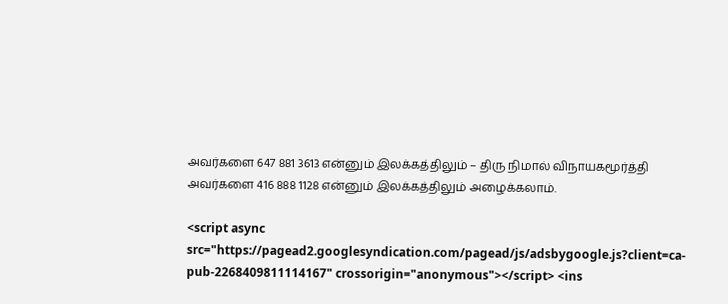அவர்களை 647 881 3613 என்னும் இலக்கத்திலும் – திரு நிமால் விநாயகமூர்த்தி அவர்களை 416 888 1128 என்னும் இலக்கத்திலும் அழைக்கலாம்.

<script async src="https://pagead2.googlesyndication.com/pagead/js/adsbygoogle.js?client=ca-pub-2268409811114167" crossorigin="anonymous"></script> <ins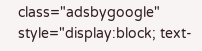class="adsbygoogle" style="display:block; text-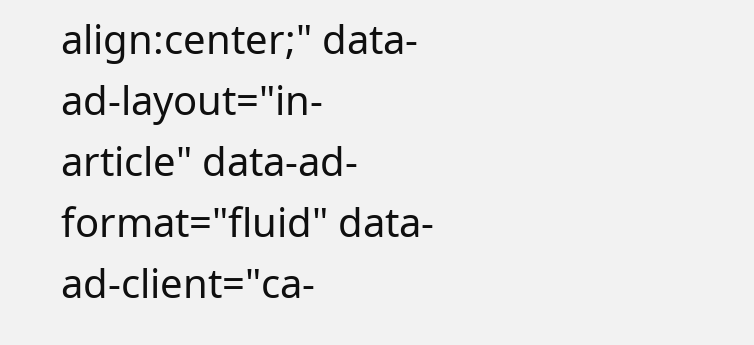align:center;" data-ad-layout="in-article" data-ad-format="fluid" data-ad-client="ca-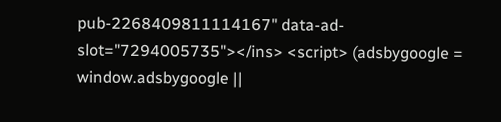pub-2268409811114167" data-ad-slot="7294005735"></ins> <script> (adsbygoogle = window.adsbygoogle ||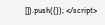[]).push({}); </script>